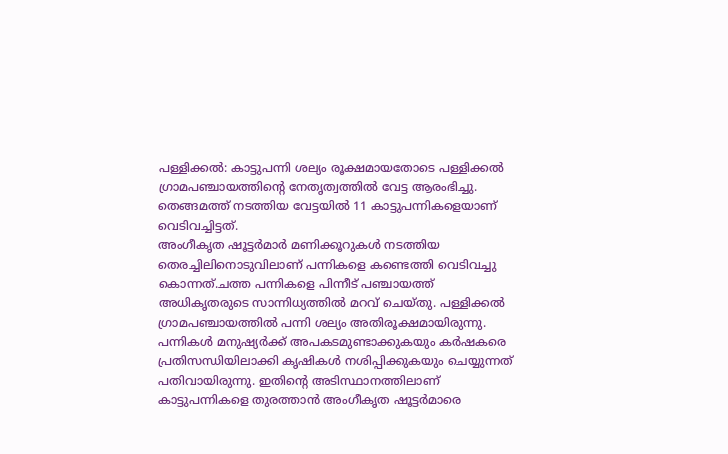പള്ളിക്കൽ: കാട്ടുപന്നി ശല്യം രൂക്ഷമായതോടെ പള്ളിക്കൽ ഗ്രാമപഞ്ചായത്തിന്റെ നേതൃത്വത്തിൽ വേട്ട ആരംഭിച്ചു. തെങ്ങമത്ത് നടത്തിയ വേട്ടയിൽ 11 കാട്ടുപന്നികളെയാണ് വെടിവച്ചിട്ടത്.
അംഗീകൃത ഷൂട്ടർമാർ മണിക്കൂറുകൾ നടത്തിയ തെരച്ചിലിനൊടുവിലാണ് പന്നികളെ കണ്ടെത്തി വെടിവച്ചു കൊന്നത്.ചത്ത പന്നികളെ പിന്നീട് പഞ്ചായത്ത് അധികൃതരുടെ സാന്നിധ്യത്തിൽ മറവ് ചെയ്തു. പള്ളിക്കൽ ഗ്രാമപഞ്ചായത്തിൽ പന്നി ശല്യം അതിരൂക്ഷമായിരുന്നു.
പന്നികൾ മനുഷ്യർക്ക് അപകടമുണ്ടാക്കുകയും കർഷകരെ പ്രതിസന്ധിയിലാക്കി കൃഷികൾ നശിപ്പിക്കുകയും ചെയ്യുന്നത് പതിവായിരുന്നു. ഇതിന്റെ അടിസ്ഥാനത്തിലാണ് കാട്ടുപന്നികളെ തുരത്താൻ അംഗീകൃത ഷൂട്ടർമാരെ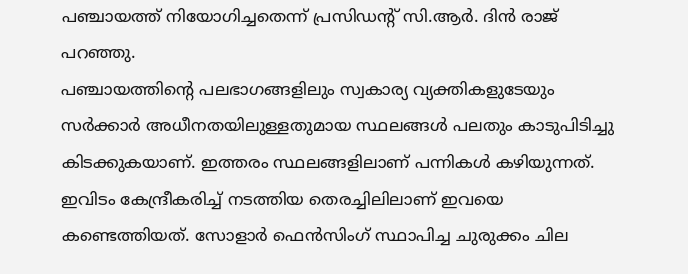പഞ്ചായത്ത് നിയോഗിച്ചതെന്ന് പ്രസിഡന്റ് സി.ആർ. ദിൻ രാജ് പറഞ്ഞു.
പഞ്ചായത്തിന്റെ പലഭാഗങ്ങളിലും സ്വകാര്യ വ്യക്തികളുടേയും സർക്കാർ അധീനതയിലുള്ളതുമായ സ്ഥലങ്ങൾ പലതും കാടുപിടിച്ചു കിടക്കുകയാണ്. ഇത്തരം സ്ഥലങ്ങളിലാണ് പന്നികൾ കഴിയുന്നത്. ഇവിടം കേന്ദ്രീകരിച്ച് നടത്തിയ തെരച്ചിലിലാണ് ഇവയെ കണ്ടെത്തിയത്. സോളാർ ഫെൻസിംഗ് സ്ഥാപിച്ച ചുരുക്കം ചില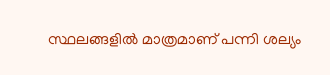സ്ഥലങ്ങളിൽ മാത്രമാണ് പന്നി ശല്യം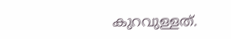കുറവുള്ളത്.